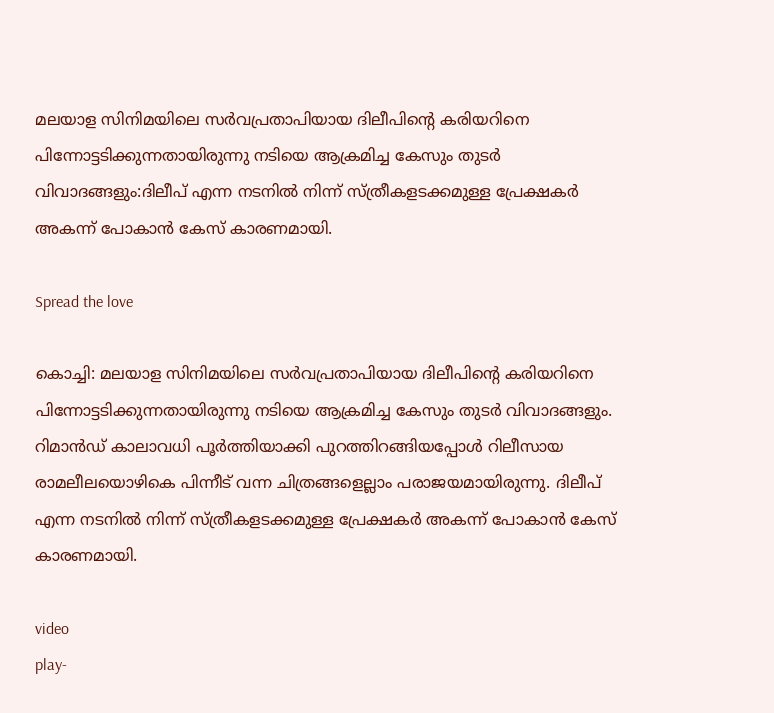മലയാള സിനിമയിലെ സർവപ്രതാപിയായ ദിലീപിന്‍റെ കരിയറിനെ പിന്നോട്ടടിക്കുന്നതായിരുന്നു നടിയെ ആക്രമിച്ച കേസും തുടർ വിവാദങ്ങളും:ദിലീപ് എന്ന നടനില്‍ നിന്ന് സ്ത്രീകളടക്കമുള്ള പ്രേക്ഷകർ അകന്ന് പോകാൻ കേസ് കാരണമായി.

Spread the love

കൊച്ചി: മലയാള സിനിമയിലെ സർവപ്രതാപിയായ ദിലീപിന്‍റെ കരിയറിനെ പിന്നോട്ടടിക്കുന്നതായിരുന്നു നടിയെ ആക്രമിച്ച കേസും തുടർ വിവാദങ്ങളും.
റിമാൻഡ് കാലാവധി പൂർത്തിയാക്കി പുറത്തിറങ്ങിയപ്പോള്‍ റിലീസായ രാമലീലയൊഴികെ പിന്നീട് വന്ന ചിത്രങ്ങളെല്ലാം പരാജയമായിരുന്നു. ദിലീപ് എന്ന നടനില്‍ നിന്ന് സ്ത്രീകളടക്കമുള്ള പ്രേക്ഷകർ അകന്ന് പോകാൻ കേസ് കാരണമായി.

video
play-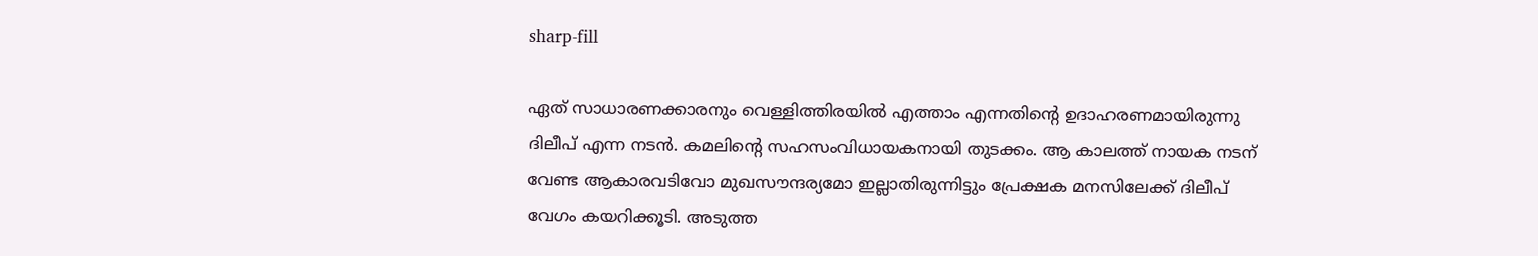sharp-fill

ഏത് സാധാരണക്കാരനും വെള്ളിത്തിരയില്‍ എത്താം എന്നതിന്‍റെ ഉദാഹരണമായിരുന്നു ദിലീപ് എന്ന നടന്‍. കമലിന്‍റെ സഹസംവിധായകനായി തുടക്കം. ആ കാലത്ത് നായക നടന് വേണ്ട ആകാരവടിവോ മുഖസൗന്ദര്യമോ ഇല്ലാതിരുന്നിട്ടും പ്രേക്ഷക മനസിലേക്ക് ദിലീപ് വേഗം കയറിക്കൂടി. അടുത്ത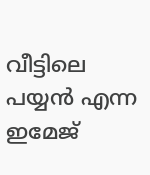വീട്ടിലെ പയ്യൻ എന്ന ഇമേജ്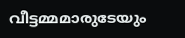വീട്ടമ്മമാരുടേയും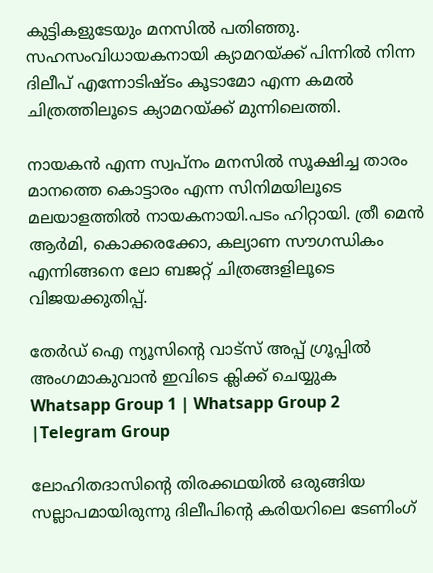കുട്ടികളുടേയും മനസില്‍ പതിഞ്ഞു. സഹസംവിധായകനായി ക്യാമറയ്ക്ക് പിന്നില്‍ നിന്ന ദിലീപ് എന്നോടിഷ്ടം കൂടാമോ എന്ന കമല്‍ ചിത്രത്തിലൂടെ ക്യാമറയ്ക്ക് മുന്നിലെത്തി.

നായകൻ എന്ന സ്വപ്‍നം മനസില്‍ സൂക്ഷിച്ച താരം മാനത്തെ കൊട്ടാരം എന്ന സിനിമയിലൂടെ മലയാളത്തില്‍ നായകനായി.പടം ഹിറ്റായി. ത്രീ മെൻ ആർമി, കൊക്കരക്കോ, കല്യാണ സൗഗന്ധികം എന്നിങ്ങനെ ലോ ബജറ്റ് ചിത്രങ്ങളിലൂടെ വിജയക്കുതിപ്പ്.

തേർഡ് ഐ ന്യൂസിന്റെ വാട്സ് അപ്പ് ഗ്രൂപ്പിൽ അംഗമാകുവാൻ ഇവിടെ ക്ലിക്ക് ചെയ്യുക
Whatsapp Group 1 | Whatsapp Group 2 |Telegram Group

ലോഹിതദാസിന്‍റെ തിരക്കഥയില്‍ ഒരുങ്ങിയ സല്ലാപമായിരുന്നു ദിലീപിന്‍റെ കരിയറിലെ ടേണിംഗ്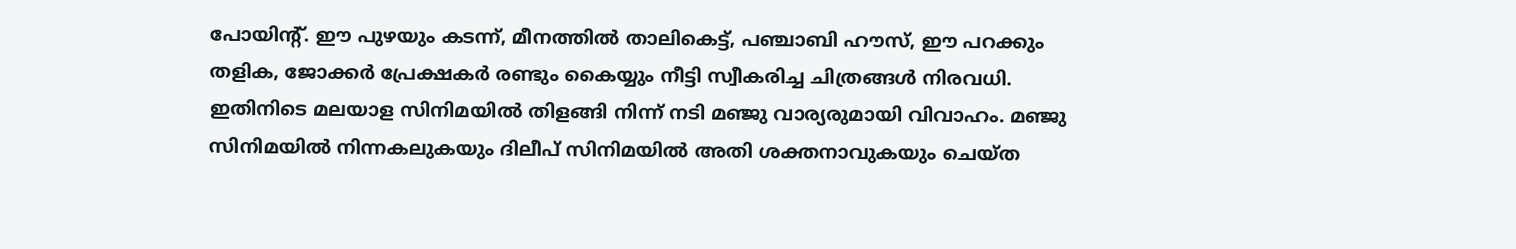പോയിന്‍റ്. ഈ പുഴയും കടന്ന്, മീനത്തില്‍ താലികെട്ട്, പഞ്ചാബി ഹൗസ്, ഈ പറക്കും തളിക, ജോക്കർ പ്രേക്ഷകർ രണ്ടും കൈയ്യും നീട്ടി സ്വീകരിച്ച ചിത്രങ്ങള്‍ നിരവധി.
ഇതിനിടെ മലയാള സിനിമയില്‍ തിളങ്ങി നിന്ന് നടി മഞ്ജു വാര്യരുമായി വിവാഹം. മഞ്ജു സിനിമയില്‍ നിന്നകലുകയും ദിലീപ് സിനിമയില്‍ അതി ശക്തനാവുകയും ചെയ്‍ത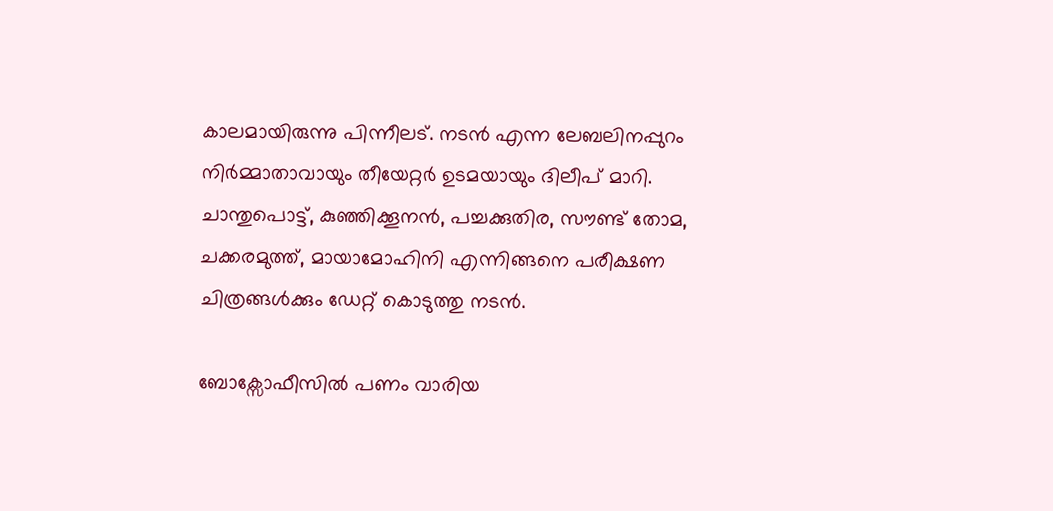കാലമായിരുന്നു പിന്നീലട്. നടൻ എന്ന ലേബലിനപ്പുറം നിർമ്മാതാവായും തീയേറ്റർ ഉടമയായും ദിലീപ് മാറി. ചാന്തുപൊട്ട്, കുഞ്ഞിക്കൂനൻ, പച്ചക്കുതിര, സൗണ്ട് തോമ, ചക്കരമുത്ത്, മായാമോഹിനി എന്നിങ്ങനെ പരീക്ഷണ ചിത്രങ്ങള്‍ക്കും ഡേറ്റ് കൊടുത്തു നടൻ.

ബോക്സോഫീസില്‍ പണം വാരിയ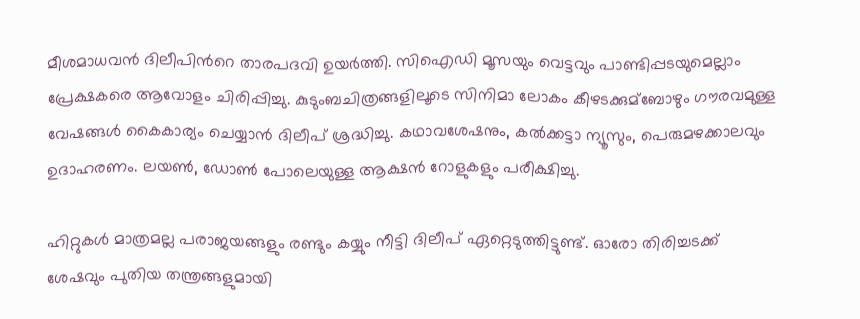മീശമാധവൻ ദിലീപിന്‍റെ താരപദവി ഉയർത്തി. സിഐഡി മൂസയും വെട്ടവും പാണ്ടിപ്പടയുമെല്ലാം പ്രേക്ഷകരെ ആവോളം ചിരിപ്പിച്ചു. കുടുംബചിത്രങ്ങളിലൂടെ സിനിമാ ലോകം കീഴടക്കുമ്ബോഴും ഗൗരവമുള്ള വേഷങ്ങള്‍ കൈകാര്യം ചെയ്യാൻ ദിലീപ് ശ്രദ്ധിച്ചു. കഥാവശേഷനും, കല്‍ക്കട്ടാ ന്യൂസും, പെരുമഴക്കാലവും ഉദാഹരണം. ലയണ്‍, ഡോണ്‍ പോലെയുള്ള ആക്ഷൻ റോളുകളും പരീക്ഷിച്ചു.

ഹിറ്റുകള്‍ മാത്രമല്ല പരാജയങ്ങളും രണ്ടും കയ്യും നീട്ടി ദിലീപ് ഏറ്റെടുത്തിട്ടുണ്ട്. ഓരോ തിരിച്ചടക്ക് ശേഷവും പുതിയ തന്ത്രങ്ങളുമായി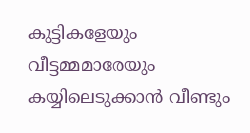കുട്ടികളേയും വീട്ടമ്മമാരേയും കയ്യിലെടുക്കാൻ വീണ്ടും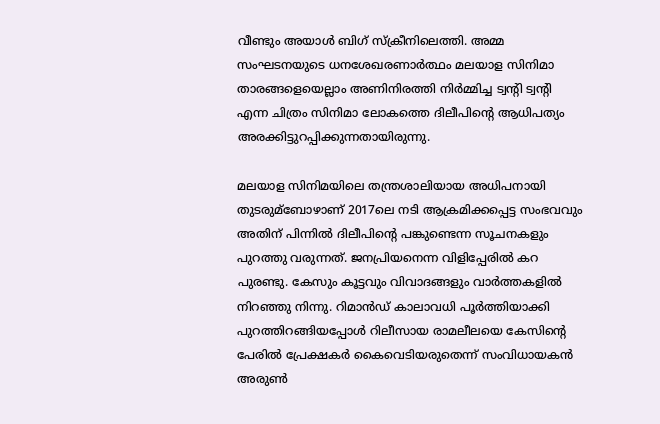വീണ്ടും അയാള്‍ ബിഗ് സ്ക്രീനിലെത്തി. അമ്മ സംഘടനയുടെ ധനശേഖരണാർത്ഥം മലയാള സിനിമാ താരങ്ങളെയെല്ലാം അണിനിരത്തി നിർമ്മിച്ച ട്വന്‍റി ട്വന്‍റി എന്ന ചിത്രം സിനിമാ ലോകത്തെ ദിലീപിന്‍റെ ആധിപത്യം അരക്കിട്ടുറപ്പിക്കുന്നതായിരുന്നു.

മലയാള സിനിമയിലെ തന്ത്രശാലിയായ അധിപനായി തുടരുമ്ബോഴാണ് 2017ലെ നടി ആക്രമിക്കപ്പെട്ട സംഭവവും അതിന് പിന്നില്‍ ദിലീപിന്‍റെ പങ്കുണ്ടെന്ന സൂചനകളും പുറത്തു വരുന്നത്. ജനപ്രിയനെന്ന വിളിപ്പേരില്‍ കറ പുരണ്ടു. കേസും കൂട്ടവും വിവാദങ്ങളും വാർത്തകളില്‍ നിറഞ്ഞു നിന്നു. റിമാൻഡ് കാലാവധി പൂർത്തിയാക്കി പുറത്തിറങ്ങിയപ്പോള്‍ റിലീസായ രാമലീലയെ കേസിന്‍റെ പേരില്‍ പ്രേക്ഷകർ കൈവെടിയരുതെന്ന് സംവിധായകൻ അരുണ്‍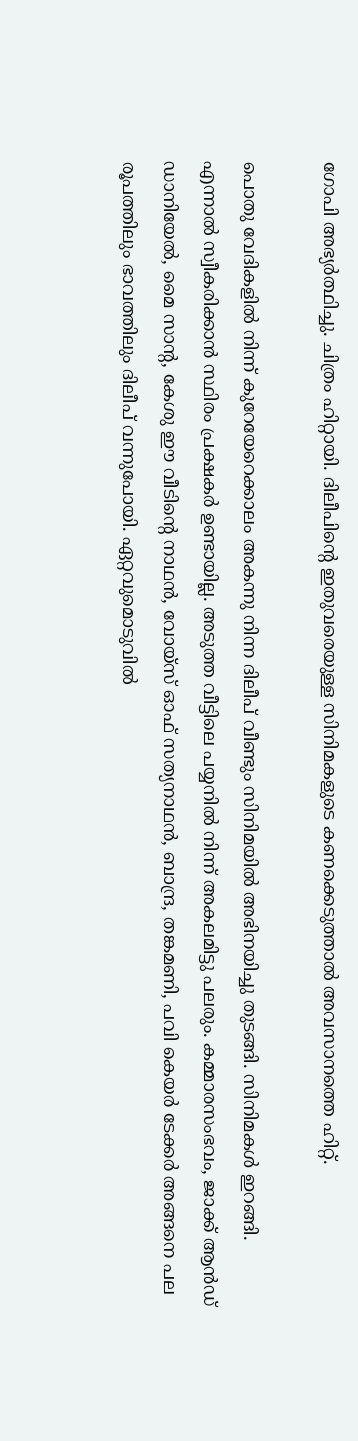ഗോപി അഭ്യർത്ഥിച്ചു. ചിത്രം ഹിറ്റായി. ദിലീപിന്‍റെ ഇതുവരെയുള്ള സിനിമകളുടെ കണക്കെടുത്താല്‍ അവസാനത്തെ ഹിറ്റ്.

പൊതു വേദികളില്‍ നിന്ന് കുറേയേറെക്കാലം അകന്നു നിന്ന ദിലീപ് വീണ്ടും സിനിമയില്‍ അഭിനയിച്ചു തുടങ്ങി. സിനിമകള്‍ ഇറങ്ങി. എന്നാല്‍ സ്വീകരിക്കാൻ സ്ഥിരം പ്രക്ഷകർ ഉണ്ടായില്ല. അടുത്ത വീട്ടിലെ പയ്യനില്‍ നിന്ന് അകലമിട്ടു പലരും. കമ്മാരസംഭവം, ജാക്ക് ആൻഡ് ഡാനിയേല്‍, മൈ സാന്‍റ, കേശു ഈ വീടിന്‍റെ നാഥൻ, വോയ്‍സ് ഓഫ് സത്യനാഥൻ, ബാന്ദ്ര, തങ്കമണി, പവി കെയർ ടേക്കർ അങ്ങനെ പല രൂപത്തിലും ഭാവത്തിലും ദിലീപ് വന്നുപോയി. ഏറ്റവുമൊടുവില്‍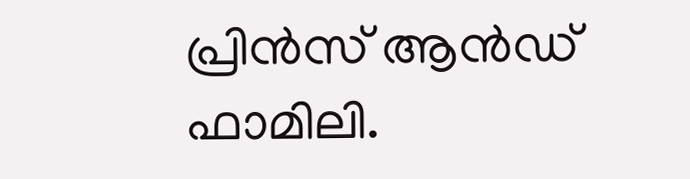പ്രിൻസ് ആൻഡ് ഫാമിലി.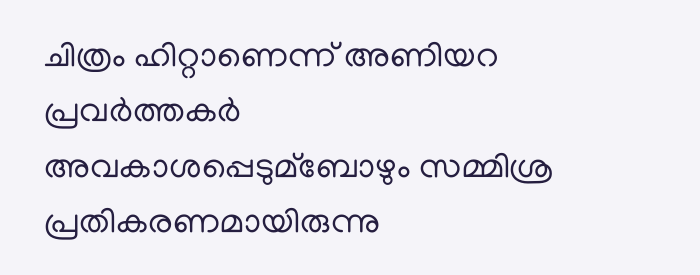ചിത്രം ഹിറ്റാണെന്ന് അണിയറ പ്രവർത്തകർ അവകാശപ്പെടുമ്ബോഴും സമ്മിശ്ര പ്രതികരണമായിരുന്നു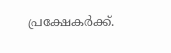പ്രക്ഷേകർക്ക്.